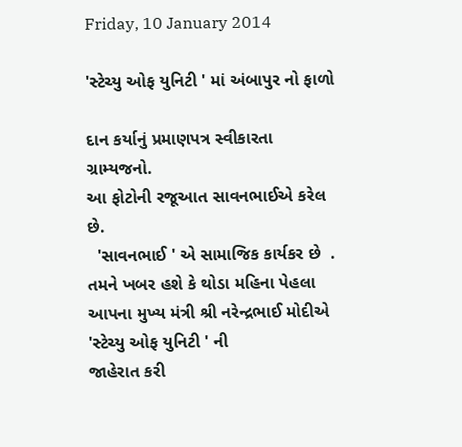Friday, 10 January 2014

'સ્ટેચ્યુ ઓફ યુનિટી ' માં અંબાપુર નો ફાળો

દાન કર્યાનું પ્રમાણપત્ર સ્વીકારતા ગ્રામ્યજનો.
આ ફોટોની રજૂઆત સાવનભાઈએ કરેલ છે.
  'સાવનભાઈ ' એ સામાજિક કાર્યકર છે  .
તમને ખબર હશે કે થોડા મહિના પેહલા આપના મુખ્ય મંત્રી શ્રી નરેન્દ્રભાઈ મોદીએ 'સ્ટેચ્યુ ઓફ યુનિટી ' ની
જાહેરાત કરી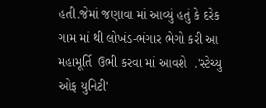હતી.જેમાં જણાવા માં આવ્યું હતું કે દરેક ગામ માં થી લોખંડ-ભંગાર ભેગો કરી આ મહામૂર્તિ  ઉભી કરવા માં આવશે  .'સ્ટેચ્યુ ઓફ યુનિટી'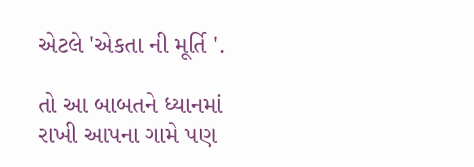એટલે 'એકતા ની મૂર્તિ '.

તો આ બાબતને ધ્યાનમાં રાખી આપના ગામે પણ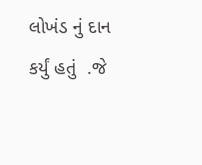લોખંડ નું દાન કર્યું હતું  .જે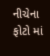નીચેના ફોટો માં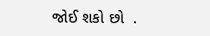જોઈ શકો છો  .